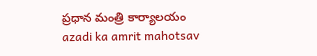ప్రధాన మంత్రి కార్యాలయం
azadi ka amrit mahotsav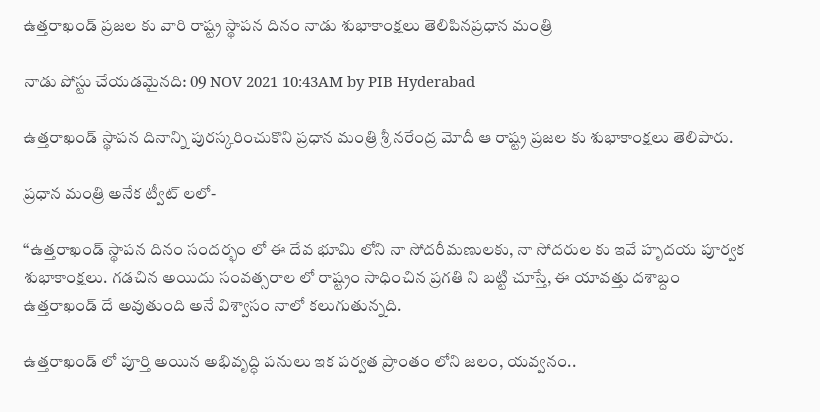ఉత్తరాఖండ్ ప్రజల కు వారి రాష్ట్ర స్థాపన దినం నాడు శుభాకాంక్షలు తెలిపినప్రధాన మంత్రి

నాడు పోస్టు చేయడమైనది: 09 NOV 2021 10:43AM by PIB Hyderabad

ఉత్తరాఖండ్ స్థాపన దినాన్ని పురస్కరించుకొని ప్రధాన మంత్రి శ్రీ నరేంద్ర మోదీ ఆ రాష్ట్ర ప్రజల కు శుభాకాంక్షలు తెలిపారు.

ప్రధాన మంత్రి అనేక ట్వీట్ లలో-

‘‘ఉత్తరాఖండ్ స్థాపన దినం సందర్భం లో ఈ దేవ భూమి లోని నా సోదరీమణులకు, నా సోదరుల కు ఇవే హృదయ పూర్వక శుభాకాంక్షలు. గడచిన అయిదు సంవత్సరాల లో రాష్ట్రం సాధించిన ప్రగతి ని బట్టి చూస్తే, ఈ యావత్తు దశాబ్దం ఉత్తరాఖండ్ దే అవుతుంది అనే విశ్వాసం నాలో కలుగుతున్నది.

ఉత్తరాఖండ్ లో పూర్తి అయిన అభివృద్ధి పనులు ఇక పర్వత ప్రాంతం లోని జలం, యవ్వనం..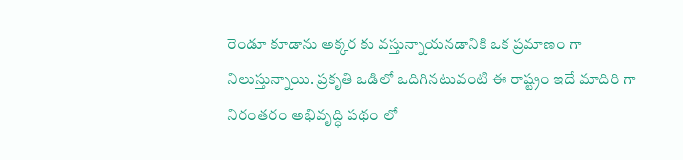రెండూ కూడాను అక్కర కు వస్తున్నాయనడానికి ఒక ప్రమాణం గా నిలుస్తున్నాయి. ప్రకృతి ఒడిలో ఒదిగినటువంటి ఈ రాష్ట్రం ఇదే మాదిరి గా నిరంతరం అభివృద్ధి పథం లో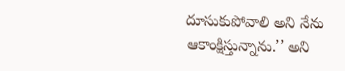దూసుకుపోవాలి అని నేను ఆకాంక్షిస్తున్నాను.’’ అని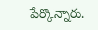పేర్కొన్నారు.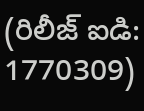(రిలీజ్ ఐడి: 1770309)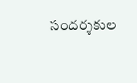సందర్శకుల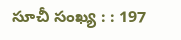సూచీ సంఖ్య : : 197